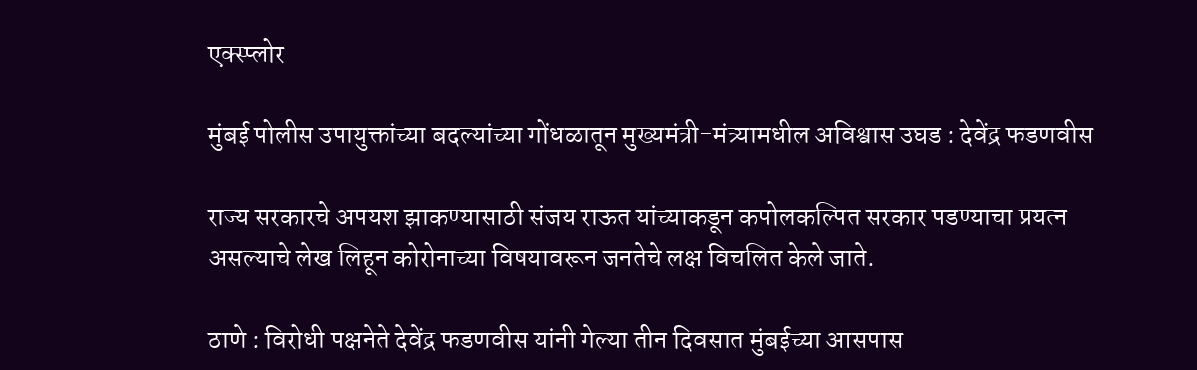एक्स्प्लोर

मुंबई पोलीस उपायुक्तांच्या बदल्यांच्या गोंधळातून मुख्यमंत्री-मंत्र्यामधील अविश्वास उघड : देवेंद्र फडणवीस

राज्य सरकारचे अपयश झाकण्यासाठी संजय राऊत यांच्याकडून कपोलकल्पित सरकार पडण्याचा प्रयत्न असल्याचे लेख लिहून कोरोनाच्या विषयावरून जनतेचे लक्ष विचलित केले जाते.

ठाणे : विरोधी पक्षनेते देवेंद्र फडणवीस यांनी गेल्या तीन दिवसात मुंबईच्या आसपास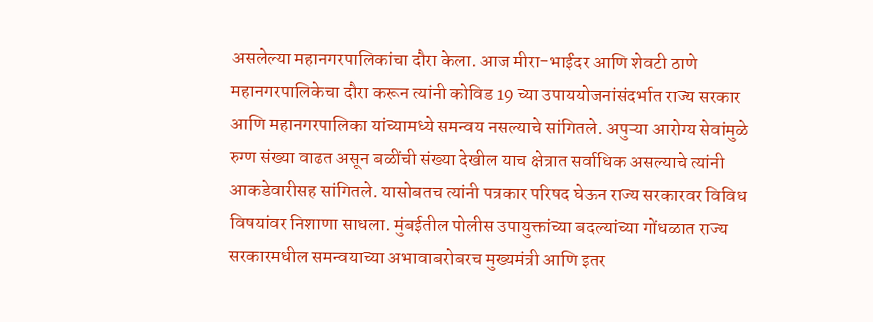असलेल्या महानगरपालिकांचा दौरा केला. आज मीरा-भाईंदर आणि शेवटी ठाणे महानगरपालिकेचा दौरा करून त्यांनी कोविड 19 च्या उपाययोजनांसंदर्भात राज्य सरकार आणि महानगरपालिका यांच्यामध्ये समन्वय नसल्याचे सांगितले. अपुऱ्या आरोग्य सेवांमुळे रुग्ण संख्या वाढत असून बळींची संख्या देखील याच क्षेत्रात सर्वाधिक असल्याचे त्यांनी आकडेवारीसह सांगितले. यासोबतच त्यांनी पत्रकार परिषद घेऊन राज्य सरकारवर विविध विषयांवर निशाणा साधला. मुंबईतील पोलीस उपायुक्तांच्या बदल्यांच्या गोंधळात राज्य सरकारमधील समन्वयाच्या अभावाबरोबरच मुख्यमंत्री आणि इतर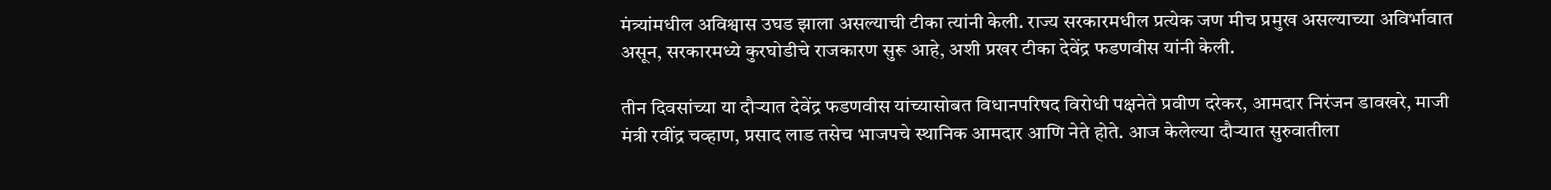मंत्र्यांमधील अविश्वास उघड झाला असल्याची टीका त्यांनी केली. राज्य सरकारमधील प्रत्येक जण मीच प्रमुख असल्याच्या अविर्भावात असून, सरकारमध्ये कुरघोडीचे राजकारण सुरू आहे, अशी प्रखर टीका देवेंद्र फडणवीस यांनी केली.

तीन दिवसांच्या या दौर्‍यात देवेंद्र फडणवीस यांच्यासोबत विधानपरिषद विरोधी पक्षनेते प्रवीण दरेकर, आमदार निरंजन डावखरे, माजी मंत्री रवींद्र चव्हाण, प्रसाद लाड तसेच भाजपचे स्थानिक आमदार आणि नेते होते. आज केलेल्या दौऱ्यात सुरुवातीला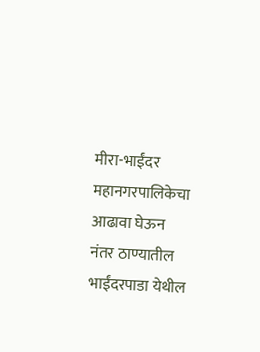मीरा-भाईंदर महानगरपालिकेचा आढावा घेऊन नंतर ठाण्यातील भाईंदरपाडा येथील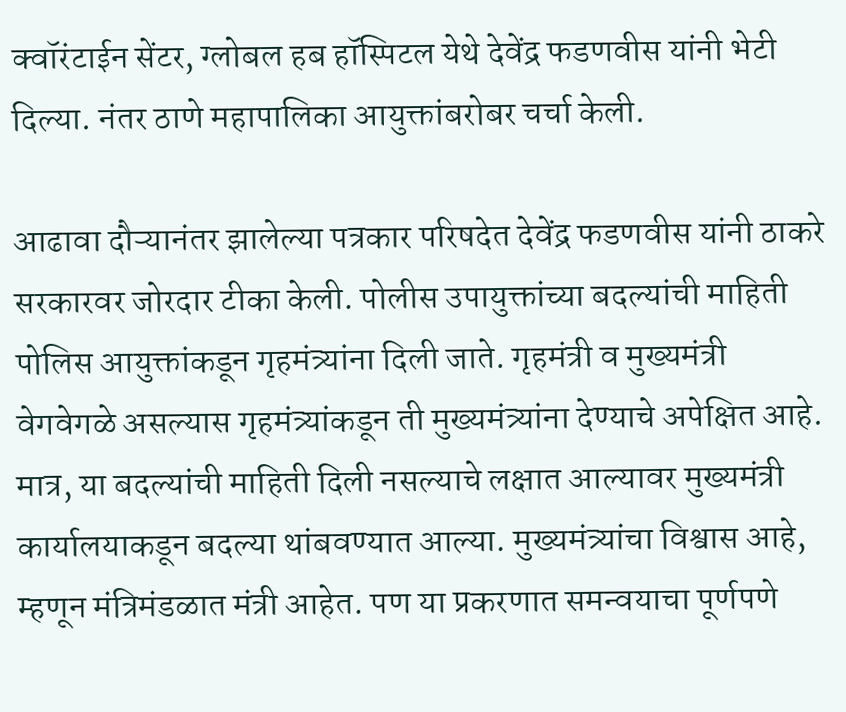क्वॉरंटाईन सेंटर, ग्लोबल हब हॉस्पिटल येथे देवेंद्र फडणवीस यांनी भेटी दिल्या. नंतर ठाणे महापालिका आयुक्तांबरोबर चर्चा केली.

आढावा दौऱ्यानंतर झालेल्या पत्रकार परिषदेत देवेंद्र फडणवीस यांनी ठाकरे सरकारवर जोरदार टीका केली. पोलीस उपायुक्तांच्या बदल्यांची माहिती पोलिस आयुक्तांकडून गृहमंत्र्यांना दिली जाते. गृहमंत्री व मुख्यमंत्री वेगवेगळे असल्यास गृहमंत्र्यांकडून ती मुख्यमंत्र्यांना देण्याचे अपेक्षित आहे. मात्र, या बदल्यांची माहिती दिली नसल्याचे लक्षात आल्यावर मुख्यमंत्री कार्यालयाकडून बदल्या थांबवण्यात आल्या. मुख्यमंत्र्यांचा विश्वास आहे, म्हणून मंत्रिमंडळात मंत्री आहेत. पण या प्रकरणात समन्वयाचा पूर्णपणे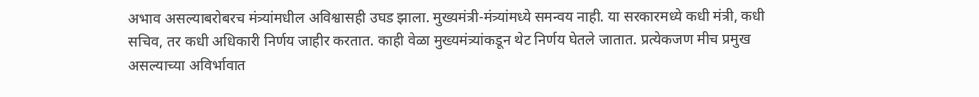अभाव असल्याबरोबरच मंत्र्यांमधील अविश्वासही उघड झाला. मुख्यमंत्री-मंत्र्यांमध्ये समन्वय नाही. या सरकारमध्ये कधी मंत्री, कधी सचिव, तर कधी अधिकारी निर्णय जाहीर करतात. काही वेळा मुख्यमंत्र्यांकडून थेट निर्णय घेतले जातात. प्रत्येकजण मीच प्रमुख असल्याच्या अविर्भावात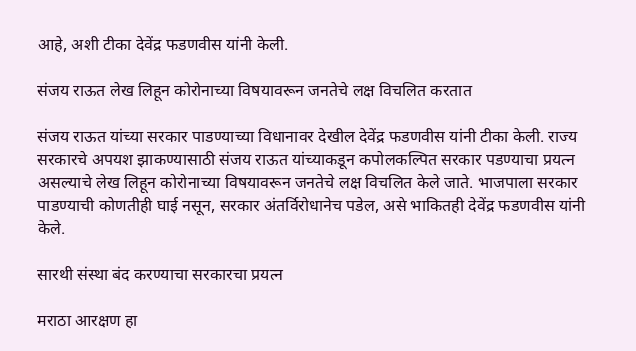आहे, अशी टीका देवेंद्र फडणवीस यांनी केली.

संजय राऊत लेख लिहून कोरोनाच्या विषयावरून जनतेचे लक्ष विचलित करतात

संजय राऊत यांच्या सरकार पाडण्याच्या विधानावर देखील देवेंद्र फडणवीस यांनी टीका केली. राज्य सरकारचे अपयश झाकण्यासाठी संजय राऊत यांच्याकडून कपोलकल्पित सरकार पडण्याचा प्रयत्न असल्याचे लेख लिहून कोरोनाच्या विषयावरून जनतेचे लक्ष विचलित केले जाते. भाजपाला सरकार पाडण्याची कोणतीही घाई नसून, सरकार अंतर्विरोधानेच पडेल, असे भाकितही देवेंद्र फडणवीस यांनी केले.

सारथी संस्था बंद करण्याचा सरकारचा प्रयत्न

मराठा आरक्षण हा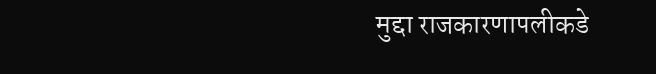मुद्दा राजकारणापलीकडे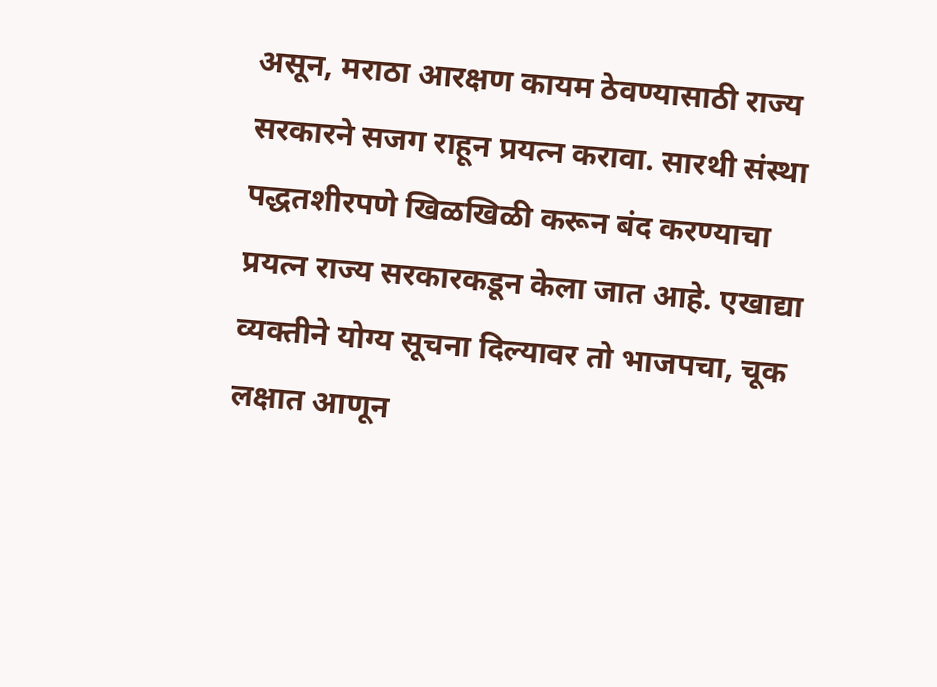असून, मराठा आरक्षण कायम ठेवण्यासाठी राज्य सरकारने सजग राहून प्रयत्न करावा. सारथी संस्था पद्धतशीरपणे खिळखिळी करून बंद करण्याचा प्रयत्न राज्य सरकारकडून केला जात आहे. एखाद्या व्यक्तीने योग्य सूचना दिल्यावर तो भाजपचा, चूक लक्षात आणून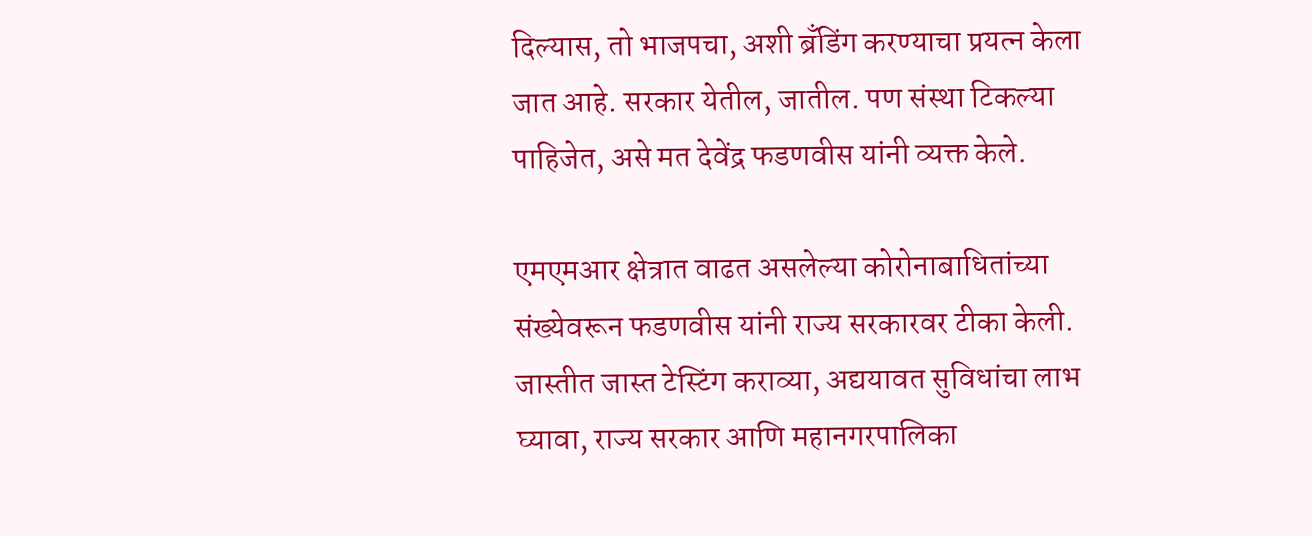दिल्यास, तो भाजपचा, अशी ब्रँडिंग करण्याचा प्रयत्न केला जात आहे. सरकार येतील, जातील. पण संस्था टिकल्या पाहिजेत, असे मत देवेंद्र फडणवीस यांनी व्यक्त केले.

एमएमआर क्षेत्रात वाढत असलेल्या कोरोनाबाधितांच्या संख्येवरून फडणवीस यांनी राज्य सरकारवर टीका केली. जास्तीत जास्त टेस्टिंग कराव्या, अद्ययावत सुविधांचा लाभ घ्यावा, राज्य सरकार आणि महानगरपालिका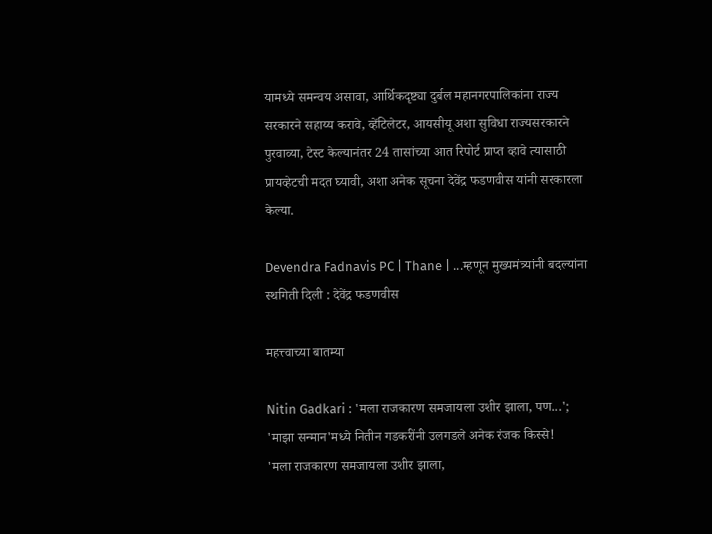यामध्ये समन्वय असावा, आर्थिकदृष्ट्या दुर्बल महानगरपालिकांना राज्य सरकारने सहाय्य करावे, व्हेंटिलेटर, आयसीयू अशा सुविधा राज्यसरकारने पुरवाव्या, टेस्ट केल्यानंतर 24 तासांच्या आत रिपोर्ट प्राप्त व्हावे त्यासाठी प्रायव्हेटची मदत घ्यावी, अशा अनेक सूचना देवेंद्र फडणवीस यांनी सरकारला केल्या.

Devendra Fadnavis PC | Thane | ...म्हणून मुख्यमंत्र्यांनी बदल्यांना स्थगिती दिली : देवेंद्र फडणवीस

महत्त्वाच्या बातम्या

Nitin Gadkari : 'मला राजकारण समजायला उशीर झाला, पण...'; 'माझा सन्मान'मध्ये नितीन गडकरींनी उलगडले अनेक रंजक किस्से!
'मला राजकारण समजायला उशीर झाला,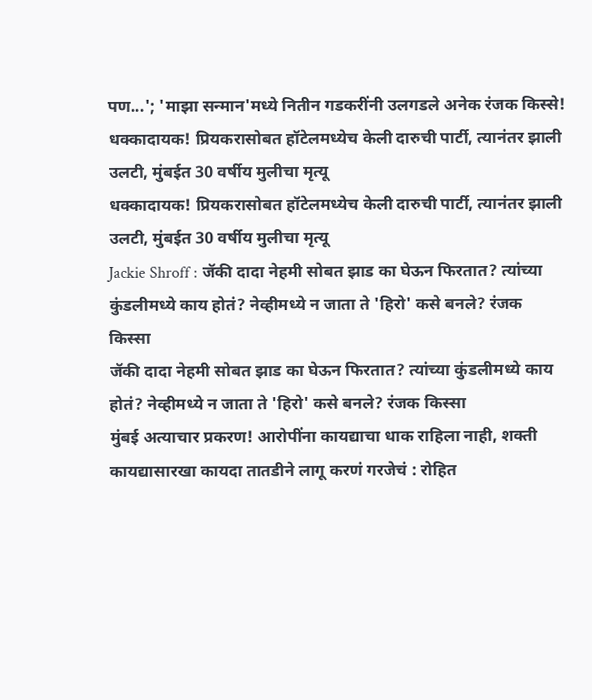पण...'; 'माझा सन्मान'मध्ये नितीन गडकरींनी उलगडले अनेक रंजक किस्से!
धक्कादायक! प्रियकरासोबत हॉटेलमध्येच केली दारुची पार्टी, त्यानंतर झाली उलटी, मुंबईत 30 वर्षीय मुलीचा मृत्यू
धक्कादायक! प्रियकरासोबत हॉटेलमध्येच केली दारुची पार्टी, त्यानंतर झाली उलटी, मुंबईत 30 वर्षीय मुलीचा मृत्यू
Jackie Shroff : जॅकी दादा नेहमी सोबत झाड का घेऊन फिरतात? त्यांच्या कुंडलीमध्ये काय होतं? नेव्हीमध्ये न जाता ते 'हिरो' कसे बनले? रंजक किस्सा
जॅकी दादा नेहमी सोबत झाड का घेऊन फिरतात? त्यांच्या कुंडलीमध्ये काय होतं? नेव्हीमध्ये न जाता ते 'हिरो' कसे बनले? रंजक किस्सा
मुंबई अत्याचार प्रकरण! आरोपींना कायद्याचा धाक राहिला नाही, शक्ती कायद्यासारखा कायदा तातडीने लागू करणं गरजेचं : रोहित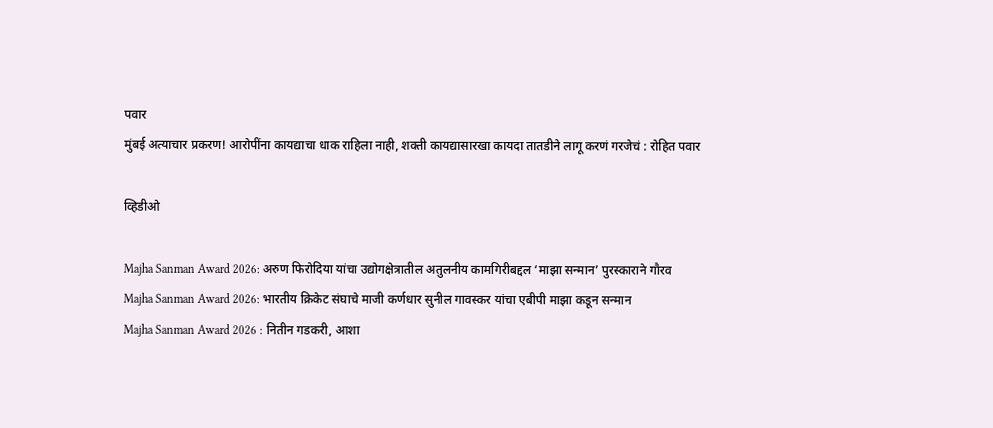पवार
मुंबई अत्याचार प्रकरण! आरोपींना कायद्याचा धाक राहिला नाही, शक्ती कायद्यासारखा कायदा तातडीने लागू करणं गरजेचं : रोहित पवार

व्हिडीओ

Majha Sanman Award 2026: अरुण फिरोदिया यांचा उद्योगक्षेत्रातील अतुलनीय कामगिरीबद्दल ‘माझा सन्मान’ पुरस्काराने गौरव
Majha Sanman Award 2026: भारतीय क्रिकेट संघाचे माजी कर्णधार सुनील गावस्कर यांचा एबीपी माझा कडून सन्मान
Majha Sanman Award 2026 : नितीन गडकरी, आशा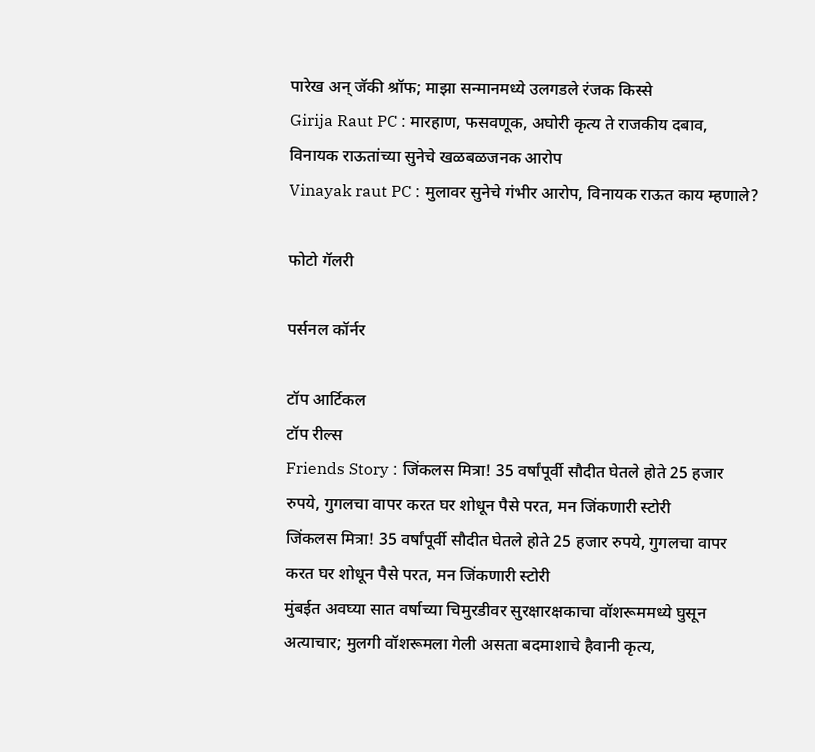पारेख अन् जॅकी श्रॉफ; माझा सन्मानमध्ये उलगडले रंजक किस्से
Girija Raut PC : मारहाण, फसवणूक, अघोरी कृत्य ते राजकीय दबाव, विनायक राऊतांच्या सुनेचे खळबळजनक आरोप
Vinayak raut PC : मुलावर सुनेचे गंभीर आरोप, विनायक राऊत काय म्हणाले?

फोटो गॅलरी

पर्सनल कॉर्नर

टॉप आर्टिकल
टॉप रील्स
Friends Story : जिंकलस मित्रा! 35 वर्षांपूर्वी सौदीत घेतले होते 25 हजार रुपये, गुगलचा वापर करत घर शोधून पैसे परत, मन जिंकणारी स्टोरी
जिंकलस मित्रा! 35 वर्षांपूर्वी सौदीत घेतले होते 25 हजार रुपये, गुगलचा वापर करत घर शोधून पैसे परत, मन जिंकणारी स्टोरी
मुंबईत अवघ्या सात वर्षाच्या चिमुरडीवर सुरक्षारक्षकाचा वॉशरूममध्ये घुसून अत्याचार; मुलगी वॉशरूमला गेली असता बदमाशाचे हैवानी कृत्य,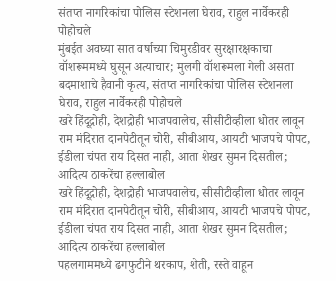संतप्त नागरिकांचा पोलिस स्टेशनला घेराव, राहुल नार्वेकरही पोहोचले
मुंबईत अवघ्या सात वर्षाच्या चिमुरडीवर सुरक्षारक्षकाचा वॉशरूममध्ये घुसून अत्याचार; मुलगी वॉशरूमला गेली असता बदमाशाचे हैवानी कृत्य, संतप्त नागरिकांचा पोलिस स्टेशनला घेराव, राहुल नार्वेकरही पोहोचले
खरे हिंदूद्रोही, देशद्रोही भाजपवालेच, सीसीटीव्हीला धोतर लावून राम मंदिरात दानपेटीतून चोरी, सीबीआय, आयटी भाजपचे पोपट, ईडीला चंपत राय दिसत नाही, आता शेखर सुमन दिसतील; आदित्य ठाकरेंचा हल्लाबोल
खरे हिंदूद्रोही, देशद्रोही भाजपवालेच, सीसीटीव्हीला धोतर लावून राम मंदिरात दानपेटीतून चोरी, सीबीआय, आयटी भाजपचे पोपट, ईडीला चंपत राय दिसत नाही, आता शेखर सुमन दिसतील; आदित्य ठाकरेंचा हल्लाबोल
पहलगाममध्ये ढगफुटीने थरकाप, शेती, रस्ते वाहून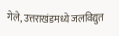गेले, उत्तराखंडमध्ये जलविद्युत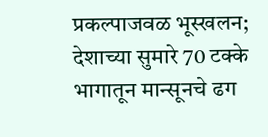प्रकल्पाजवळ भूस्खलन; देशाच्या सुमारे 70 टक्के भागातून मान्सूनचे ढग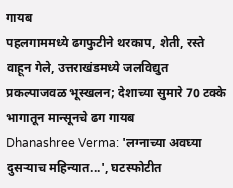गायब
पहलगाममध्ये ढगफुटीने थरकाप, शेती, रस्ते वाहून गेले, उत्तराखंडमध्ये जलविद्युत प्रकल्पाजवळ भूस्खलन; देशाच्या सुमारे 70 टक्के भागातून मान्सूनचे ढग गायब
Dhanashree Verma: 'लग्नाच्या अवघ्या दुसऱ्याच महिन्यात...', घटस्फोटीत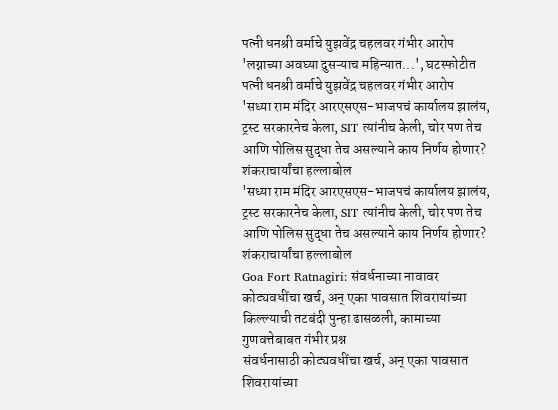पत्नी धनश्री वर्माचे युझवेंद्र चहलवर गंभीर आरोप
'लग्नाच्या अवघ्या दुसऱ्याच महिन्यात...', घटस्फोटीत पत्नी धनश्री वर्माचे युझवेंद्र चहलवर गंभीर आरोप
'सध्या राम मंदिर आरएसएस-भाजपचं कार्यालय झालंय, ट्रस्ट सरकारनेच केला, SIT त्यांनीच केली, चोर पण तेच आणि पोलिस सुद्धा तेच असल्याने काय निर्णय होणार? शंकराचार्यांचा हल्लाबोल
'सध्या राम मंदिर आरएसएस-भाजपचं कार्यालय झालंय, ट्रस्ट सरकारनेच केला, SIT त्यांनीच केली, चोर पण तेच आणि पोलिस सुद्धा तेच असल्याने काय निर्णय होणार? शंकराचार्यांचा हल्लाबोल
Goa Fort Ratnagiri: संवर्धनाच्या नावावर कोट्यवधींचा खर्च, अन् एका पावसात शिवरायांच्या किल्ल्याची तटबंदी पुन्हा ढासळली, कामाच्या गुणवत्तेबाबत गंभीर प्रश्न
संवर्धनासाठी कोट्यवधींचा खर्च, अन् एका पावसात शिवरायांच्या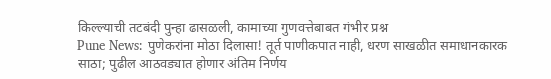किल्ल्याची तटबंदी पुन्हा ढासळली, कामाच्या गुणवत्तेबाबत गंभीर प्रश्न
Pune News: पुणेकरांना मोठा दिलासा! तूर्त पाणीकपात नाही, धरण साखळीत समाधानकारक साठा; पुढील आठवड्यात होणार अंतिम निर्णय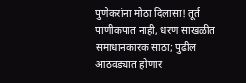पुणेकरांना मोठा दिलासा! तूर्त पाणीकपात नाही, धरण साखळीत समाधानकारक साठा; पुढील आठवड्यात होणार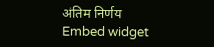अंतिम निर्णय
Embed widget